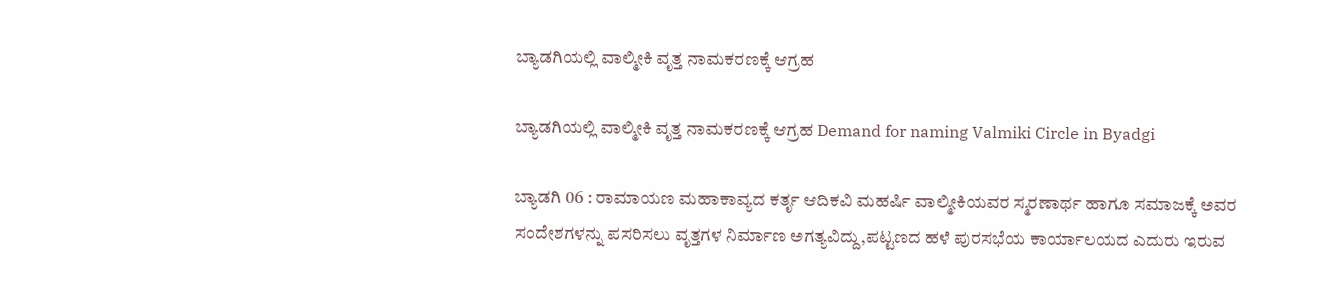ಬ್ಯಾಡಗಿಯಲ್ಲಿ ವಾಲ್ಮೀಕಿ ವೃತ್ತ ನಾಮಕರಣಕ್ಕೆ ಆಗ್ರಹ

ಬ್ಯಾಡಗಿಯಲ್ಲಿ ವಾಲ್ಮೀಕಿ ವೃತ್ತ ನಾಮಕರಣಕ್ಕೆ ಆಗ್ರಹ Demand for naming Valmiki Circle in Byadgi

ಬ್ಯಾಡಗಿ 06 : ರಾಮಾಯಣ ಮಹಾಕಾವ್ಯದ ಕರ್ತೃ ಆದಿಕವಿ ಮಹರ್ಷಿ ವಾಲ್ಮೀಕಿಯವರ ಸ್ಮರಣಾರ್ಥ ಹಾಗೂ ಸಮಾಜಕ್ಕೆ ಅವರ ಸಂದೇಶಗಳನ್ನು ಪಸರಿಸಲು ವೃತ್ತಗಳ ನಿರ್ಮಾಣ ಅಗತ್ಯವಿದ್ದು,ಪಟ್ಟಣದ ಹಳೆ ಪುರಸಭೆಯ ಕಾರ್ಯಾಲಯದ ಎದುರು ಇರುವ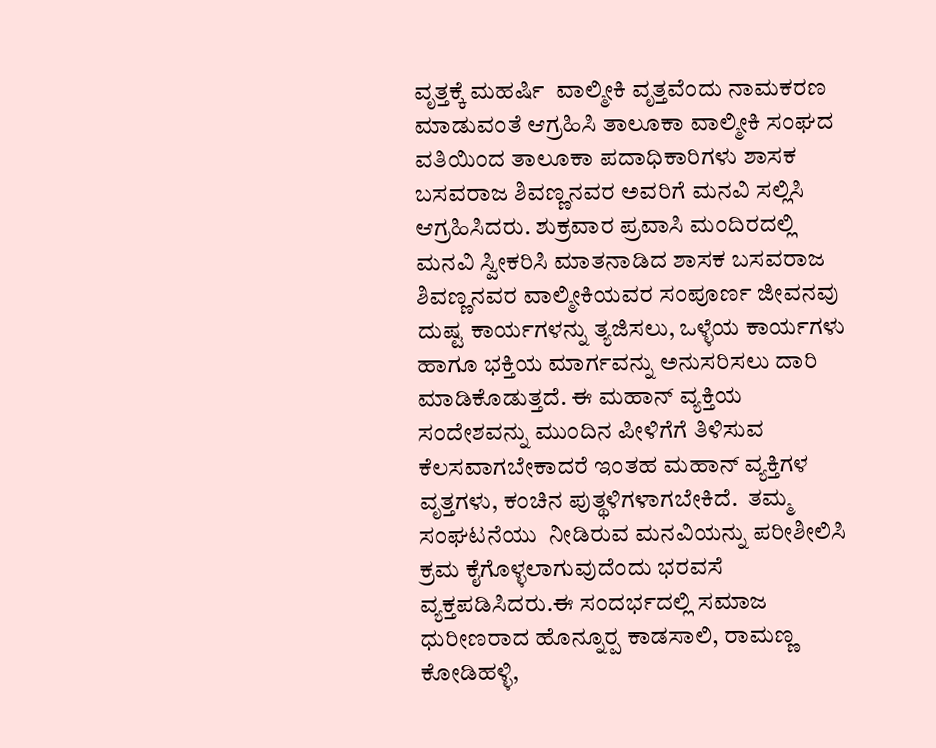ವೃತ್ತಕ್ಕೆ ಮಹರ್ಷಿ  ವಾಲ್ಮೀಕಿ ವೃತ್ತವೆಂದು ನಾಮಕರಣ ಮಾಡುವಂತೆ ಆಗ್ರಹಿಸಿ ತಾಲೂಕಾ ವಾಲ್ಮೀಕಿ ಸಂಘದ ವತಿಯಿಂದ ತಾಲೂಕಾ ಪದಾಧಿಕಾರಿಗಳು ಶಾಸಕ ಬಸವರಾಜ ಶಿವಣ್ಣನವರ ಅವರಿಗೆ ಮನವಿ ಸಲ್ಲಿಸಿ ಆಗ್ರಹಿಸಿದರು. ಶುಕ್ರವಾರ ಪ್ರವಾಸಿ ಮಂದಿರದಲ್ಲಿ ಮನವಿ ಸ್ವೀಕರಿಸಿ ಮಾತನಾಡಿದ ಶಾಸಕ ಬಸವರಾಜ ಶಿವಣ್ಣನವರ ವಾಲ್ಮೀಕಿಯವರ ಸಂಪೂರ್ಣ ಜೀವನವು ದುಷ್ಟ ಕಾರ್ಯಗಳನ್ನು ತ್ಯಜಿಸಲು, ಒಳ್ಳೆಯ ಕಾರ್ಯಗಳು ಹಾಗೂ ಭಕ್ತಿಯ ಮಾರ್ಗವನ್ನು ಅನುಸರಿಸಲು ದಾರಿ ಮಾಡಿಕೊಡುತ್ತದೆ. ಈ ಮಹಾನ್ ವ್ಯಕ್ತಿಯ ಸಂದೇಶವನ್ನು ಮುಂದಿನ ಪೀಳಿಗೆಗೆ ತಿಳಿಸುವ ಕೆಲಸವಾಗಬೇಕಾದರೆ ಇಂತಹ ಮಹಾನ್ ವ್ಯಕ್ತಿಗಳ ವೃತ್ತಗಳು, ಕಂಚಿನ ಪುತ್ಥಳಿಗಳಾಗಬೇಕಿದೆ.  ತಮ್ಮ ಸಂಘಟನೆಯು  ನೀಡಿರುವ ಮನವಿಯನ್ನು ಪರೀಶೀಲಿಸಿ ಕ್ರಮ ಕೈಗೊಳ್ಳಲಾಗುವುದೆಂದು ಭರವಸೆ ವ್ಯಕ್ತಪಡಿಸಿದರು.ಈ ಸಂದರ್ಭದಲ್ಲಿ ಸಮಾಜ ಧುರೀಣರಾದ ಹೊನ್ನೂರ‍್ಪ ಕಾಡಸಾಲಿ, ರಾಮಣ್ಣ ಕೋಡಿಹಳ್ಳಿ,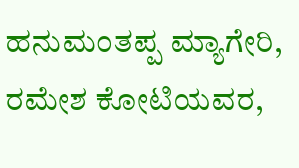ಹನುಮಂತಪ್ಪ ಮ್ಯಾಗೇರಿ, ರಮೇಶ ಕೋಟಿಯವರ,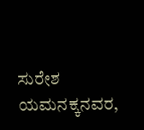ಸುರೇಶ ಯಮನಕ್ಕನವರ,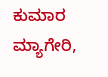ಕುಮಾರ ಮ್ಯಾಗೇರಿ,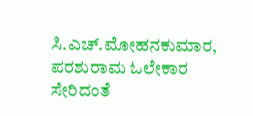ಸಿ.ಎಚ್‌.ಮೋಹನಕುಮಾರ, ಪರಶುರಾಮ ಓಲೇಕಾರ ಸೇರಿದಂತೆ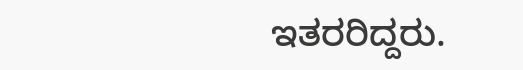ಇತರರಿದ್ದರು.